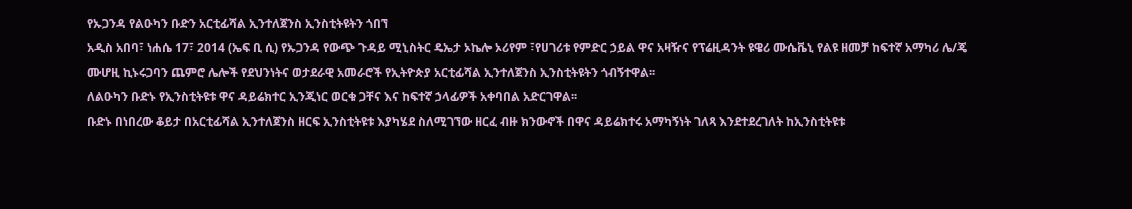የኡጋንዳ የልዑካን ቡድን አርቲፊሻል ኢንተለጀንስ ኢንስቲትዩትን ጎበኘ
አዲስ አበባ፣ ነሐሴ 17፣ 2014 (ኤፍ ቢ ሲ) የኡጋንዳ የውጭ ጉዳይ ሚኒስትር ዴኤታ ኦኬሎ ኦሪየም ፣የሀገሪቱ የምድር ኃይል ዋና አዛዥና የፕሬዚዳንት ዩዌሪ ሙሴቬኒ የልዩ ዘመቻ ከፍተኛ አማካሪ ሌ/ጄ ሙሆዚ ኪኑሩጋባን ጨምሮ ሌሎች የደህንነትና ወታደራዊ አመራሮች የኢትዮጵያ አርቲፊሻል ኢንተለጀንስ ኢንስቲትዩትን ጎብኝተዋል፡፡
ለልዑካን ቡድኑ የኢንስቲትዩቱ ዋና ዳይሬክተር ኢንጂነር ወርቁ ጋቸና እና ከፍተኛ ኃላፊዎች አቀባበል አድርገዋል፡፡
ቡድኑ በነበረው ቆይታ በአርቲፊሻል ኢንተለጀንስ ዘርፍ ኢንስቲትዩቱ እያካሄደ ስለሚገኘው ዘርፈ ብዙ ክንውኖች በዋና ዳይሬክተሩ አማካኝነት ገለጻ እንደተደረገለት ከኢንስቲትዩቱ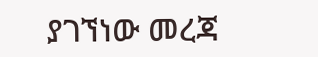ያገኘነው መረጃ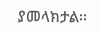ያመላክታል፡፡